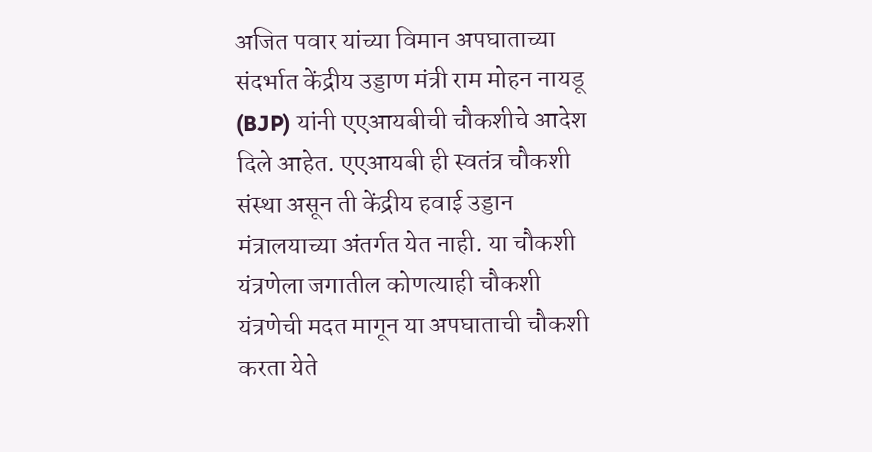अजित पवार यांच्या विमान अपघाताच्या संदर्भात केंद्रीय उड्डाण मंत्री राम मोहन नायडू (BJP) यांनी एएआयबीची चौकशीचे आदेश दिले आहेत. एएआयबी ही स्वतंत्र चौकशी संस्था असून ती केंद्रीय हवाई उड्डान मंत्रालयाच्या अंतर्गत येत नाही. या चौकशी यंत्रणेला जगातील कोणत्याही चौकशी यंत्रणेची मदत मागून या अपघाताची चौकशी करता येते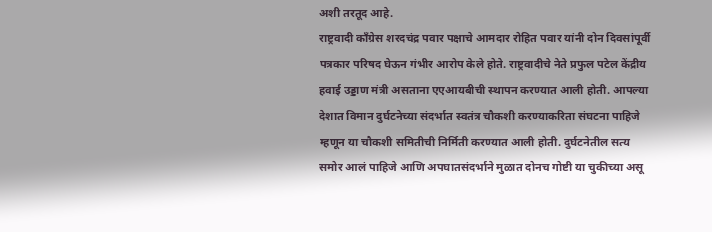अशी तरतूद आहे.
राष्ट्रवादी काँग्रेस शरदचंद्र पवार पक्षाचे आमदार रोहित पवार यांनी दोन दिवसांपूर्वी पत्रकार परिषद घेऊन गंभीर आरोप केले होते. राष्ट्रवादीचे नेते प्रफुल पटेल केंद्रीय हवाई उड्डाण मंत्री असताना एएआयबीची स्थापन करण्यात आली होती. आपल्या देशात विमान दुर्घटनेच्या संदर्भात स्वतंत्र चौकशी करण्याकरिता संघटना पाहिजे म्हणून या चौकशी समितीची निर्मिती करण्यात आली होती. दुर्घटनेतील सत्य समोर आलं पाहिजे आणि अपघातसंदर्भाने मुळात दोनच गोष्टी या चुकीच्या असू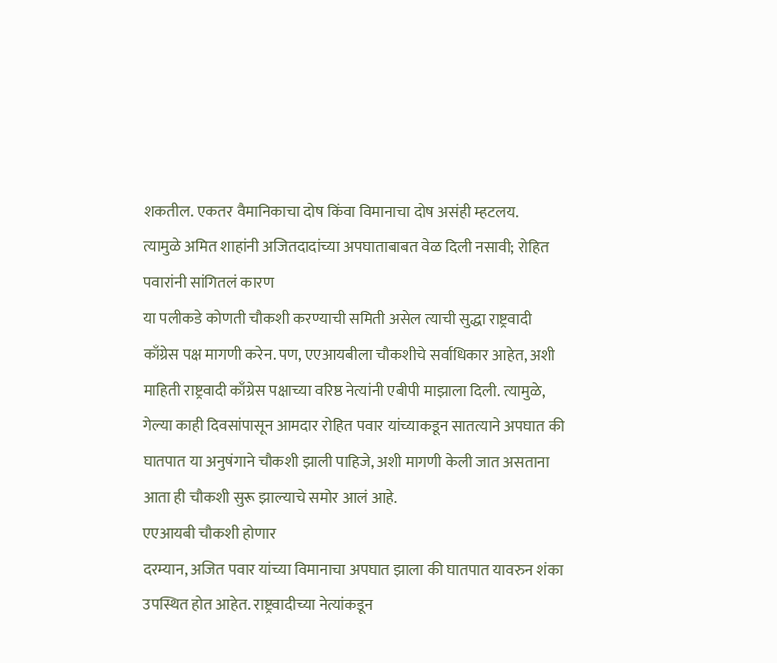शकतील. एकतर वैमानिकाचा दोष किंवा विमानाचा दोष असंही म्हटलय.
त्यामुळे अमित शाहांनी अजितदादांच्या अपघाताबाबत वेळ दिली नसावी; रोहित पवारांनी सांगितलं कारण
या पलीकडे कोणती चौकशी करण्याची समिती असेल त्याची सुद्धा राष्ट्रवादी काँग्रेस पक्ष मागणी करेन. पण, एएआयबीला चौकशीचे सर्वाधिकार आहेत, अशी माहिती राष्ट्रवादी काँग्रेस पक्षाच्या वरिष्ठ नेत्यांनी एबीपी माझाला दिली. त्यामुळे, गेल्या काही दिवसांपासून आमदार रोहित पवार यांच्याकडून सातत्याने अपघात की घातपात या अनुषंगाने चौकशी झाली पाहिजे, अशी मागणी केली जात असताना आता ही चौकशी सुरू झाल्याचे समोर आलं आहे.
एएआयबी चौकशी होणार
दरम्यान, अजित पवार यांच्या विमानाचा अपघात झाला की घातपात यावरुन शंका उपस्थित होत आहेत. राष्ट्रवादीच्या नेत्यांकडून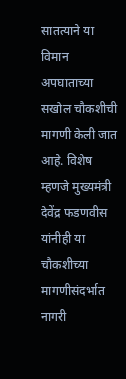सातत्याने या विमान अपघाताच्या सखोल चौकशीची मागणी केली जात आहे. विशेष म्हणजे मुख्यमंत्री देवेंद्र फडणवीस यांनीही या चौकशीच्या मागणीसंदर्भात नागरी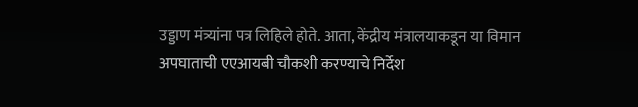उड्डाण मंत्र्यांना पत्र लिहिले होते. आता, केंद्रीय मंत्रालयाकडून या विमान अपघाताची एएआयबी चौकशी करण्याचे निर्देश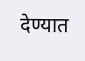देण्यात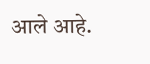आले आहे.